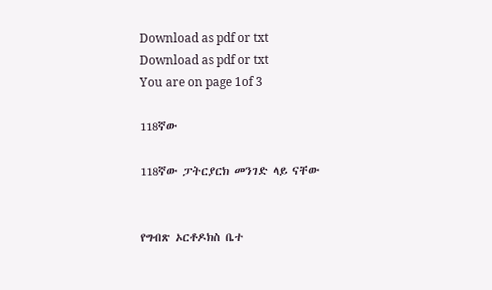Download as pdf or txt
Download as pdf or txt
You are on page 1of 3

118ኛው

118ኛው ፓትርያርክ መንገድ ላይ ናቸው


የግብጽ ኦርቶዶክስ ቤተ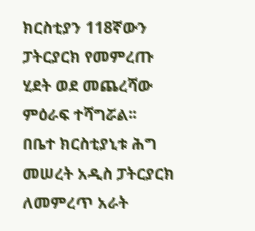ክርስቲያን 118ኛውን ፓትርያርክ የመምረጡ ሂደት ወደ መጨረሻው ምዕራፍ ተሻግሯል፡፡
በቤተ ክርስቲያኒቱ ሕግ መሠረት አዲስ ፓትርያርክ ለመምረጥ አራት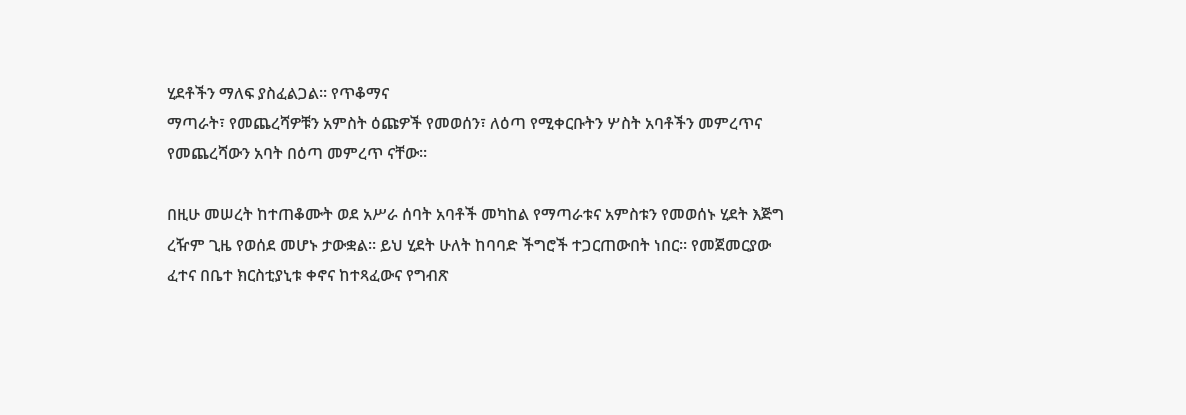ሂደቶችን ማለፍ ያስፈልጋል፡፡ የጥቆማና
ማጣራት፣ የመጨረሻዎቹን አምስት ዕጩዎች የመወሰን፣ ለዕጣ የሚቀርቡትን ሦስት አባቶችን መምረጥና
የመጨረሻውን አባት በዕጣ መምረጥ ናቸው፡፡

በዚሁ መሠረት ከተጠቆሙት ወደ አሥራ ሰባት አባቶች መካከል የማጣራቱና አምስቱን የመወሰኑ ሂደት እጅግ
ረዥም ጊዜ የወሰደ መሆኑ ታውቋል፡፡ ይህ ሂደት ሁለት ከባባድ ችግሮች ተጋርጠውበት ነበር፡፡ የመጀመርያው
ፈተና በቤተ ክርስቲያኒቱ ቀኖና ከተጻፈውና የግብጽ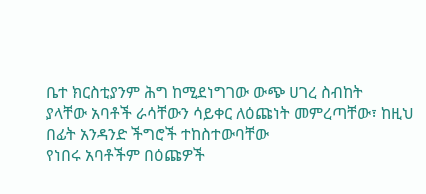ቤተ ክርስቲያንም ሕግ ከሚደነግገው ውጭ ሀገረ ስብከት
ያላቸው አባቶች ራሳቸውን ሳይቀር ለዕጩነት መምረጣቸው፣ ከዚህ በፊት አንዳንድ ችግሮች ተከስተውባቸው
የነበሩ አባቶችም በዕጩዎች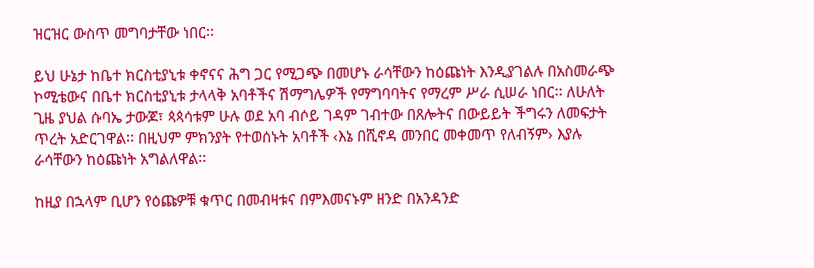ዝርዝር ውስጥ መግባታቸው ነበር፡፡

ይህ ሁኔታ ከቤተ ክርስቲያኒቱ ቀኖናና ሕግ ጋር የሚጋጭ በመሆኑ ራሳቸውን ከዕጩነት እንዲያገልሉ በአስመራጭ
ኮሚቴውና በቤተ ክርስቲያኒቱ ታላላቅ አባቶችና ሽማግሌዎች የማግባባትና የማረም ሥራ ሲሠራ ነበር፡፡ ለሁለት
ጊዜ ያህል ሱባኤ ታውጆ፣ ጳጳሳቱም ሁሉ ወደ አባ ብሶይ ገዳም ገብተው በጸሎትና በውይይት ችግሩን ለመፍታት
ጥረት አድርገዋል፡፡ በዚህም ምክንያት የተወሰኑት አባቶች ‹እኔ በሺኖዳ መንበር መቀመጥ የለብኝም› እያሉ
ራሳቸውን ከዕጩነት አግልለዋል፡፡

ከዚያ በኋላም ቢሆን የዕጩዎቹ ቁጥር በመብዛቱና በምእመናኑም ዘንድ በአንዳንድ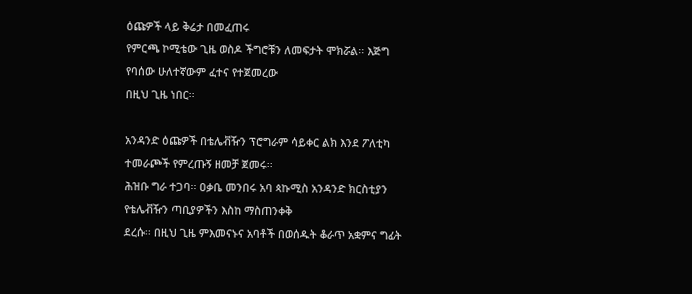ዕጩዎች ላይ ቅሬታ በመፈጠሩ
የምርጫ ኮሚቴው ጊዜ ወስዶ ችግሮቹን ለመፍታት ሞክሯል፡፡ እጅግ የባሰው ሁለተኛውም ፈተና የተጀመረው
በዚህ ጊዜ ነበር፡፡

አንዳንድ ዕጩዎች በቴሌቭዥን ፕሮግራም ሳይቀር ልክ እንደ ፖለቲካ ተመራጮች የምረጡኝ ዘመቻ ጀመሩ፡፡
ሕዝቡ ግራ ተጋባ፡፡ ዐቃቤ መንበሩ አባ ጳኩሚስ አንዳንድ ክርስቲያን የቴሌቭዥን ጣቢያዎችን እስከ ማስጠንቀቅ
ደረሱ፡፡ በዚህ ጊዜ ምእመናኑና አባቶች በወሰዱት ቆራጥ አቋምና ግፊት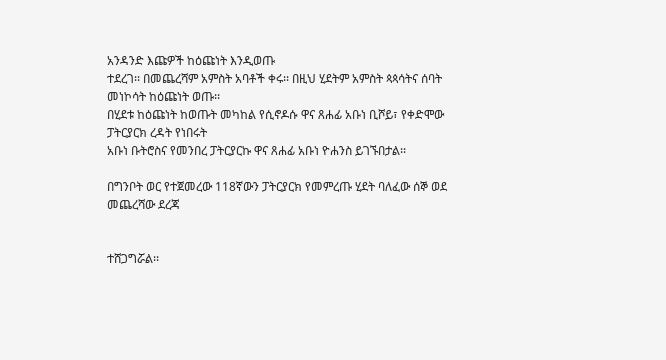አንዳንድ እጩዎች ከዕጩነት እንዲወጡ
ተደረገ፡፡ በመጨረሻም አምስት አባቶች ቀሩ፡፡ በዚህ ሂደትም አምስት ጳጳሳትና ሰባት መነኮሳት ከዕጩነት ወጡ፡፡
በሂደቱ ከዕጩነት ከወጡት መካከል የሲኖዶሱ ዋና ጸሐፊ አቡነ ቢሾይ፣ የቀድሞው ፓትርያርክ ረዳት የነበሩት
አቡነ ቡትሮስና የመንበረ ፓትርያርኩ ዋና ጸሐፊ አቡነ ዮሐንስ ይገኙበታል፡፡

በግንቦት ወር የተጀመረው 118ኛውን ፓትርያርክ የመምረጡ ሂደት ባለፈው ሰኞ ወደ መጨረሻው ደረጃ


ተሸጋግሯል፡፡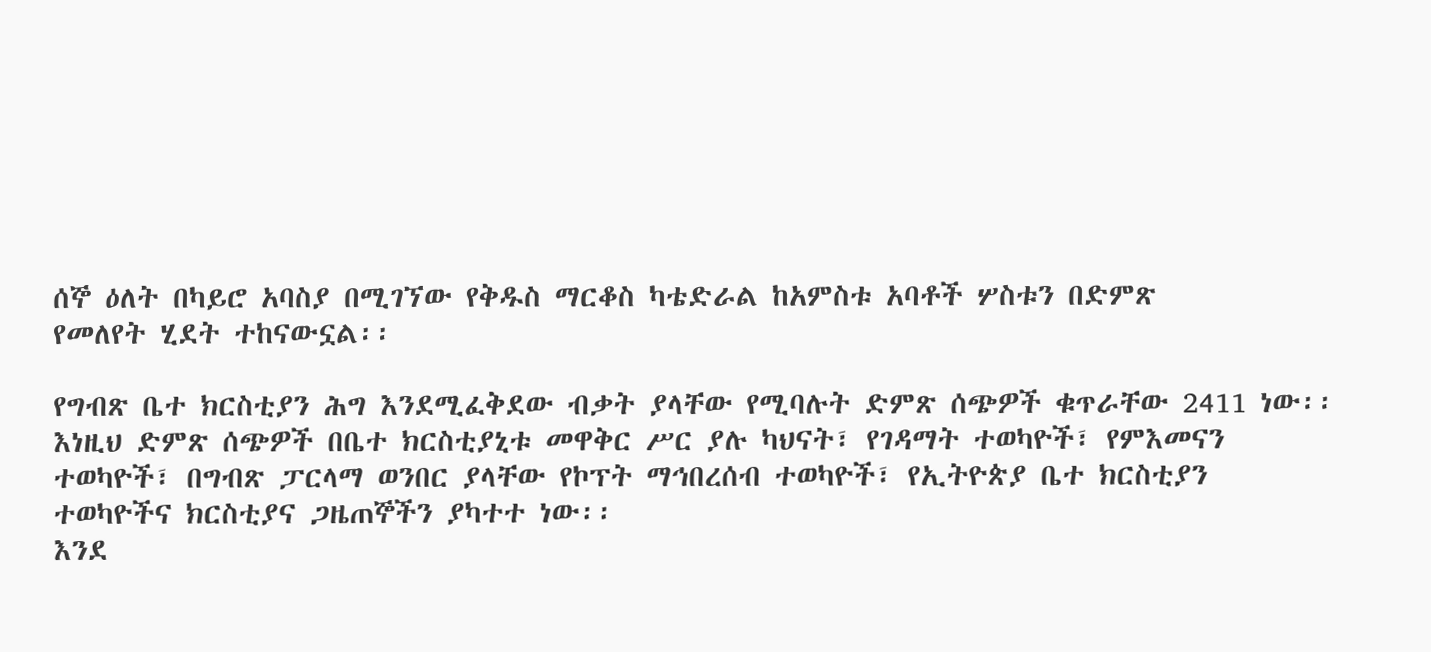ሰኞ ዕለት በካይሮ አባስያ በሚገኘው የቅዱስ ማርቆስ ካቴድራል ከአምስቱ አባቶች ሦስቱን በድምጽ
የመለየት ሂደት ተከናውኗል፡፡

የግብጽ ቤተ ክርስቲያን ሕግ እንደሚፈቅደው ብቃት ያላቸው የሚባሉት ድምጽ ሰጭዎች ቁጥራቸው 2411 ነው፡፡
እነዚህ ድምጽ ሰጭዎች በቤተ ክርስቲያኒቱ መዋቅር ሥር ያሉ ካህናት፣ የገዳማት ተወካዮች፣ የምእመናን
ተወካዮች፣ በግብጽ ፓርላማ ወንበር ያላቸው የኮፕት ማኅበረሰብ ተወካዮች፣ የኢትዮጵያ ቤተ ክርስቲያን
ተወካዮችና ክርስቲያና ጋዜጠኞችን ያካተተ ነው፡፡
እንደ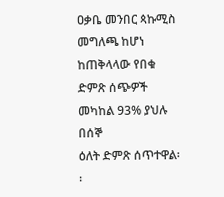ዐቃቤ መንበር ጳኩሚስ መግለጫ ከሆነ ከጠቅላላው የበቁ ድምጽ ሰጭዎች መካከል 93% ያህሉ በሰኞ
ዕለት ድምጽ ሰጥተዋል፡፡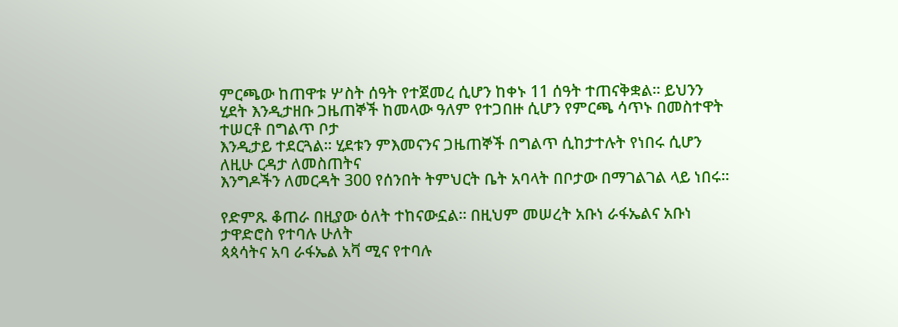ምርጫው ከጠዋቱ ሦስት ሰዓት የተጀመረ ሲሆን ከቀኑ 11 ሰዓት ተጠናቅቋል፡፡ ይህንን
ሂደት እንዲታዘቡ ጋዜጠኞች ከመላው ዓለም የተጋበዙ ሲሆን የምርጫ ሳጥኑ በመስተዋት ተሠርቶ በግልጥ ቦታ
እንዲታይ ተደርጓል፡፡ ሂደቱን ምእመናንና ጋዜጠኞች በግልጥ ሲከታተሉት የነበሩ ሲሆን ለዚሁ ርዳታ ለመስጠትና
እንግዶችን ለመርዳት 300 የሰንበት ትምህርት ቤት አባላት በቦታው በማገልገል ላይ ነበሩ፡፡

የድምጹ ቆጠራ በዚያው ዕለት ተከናውኗል፡፡ በዚህም መሠረት አቡነ ራፋኤልና አቡነ ታዋድሮስ የተባሉ ሁለት
ጳጳሳትና አባ ራፋኤል አቫ ሚና የተባሉ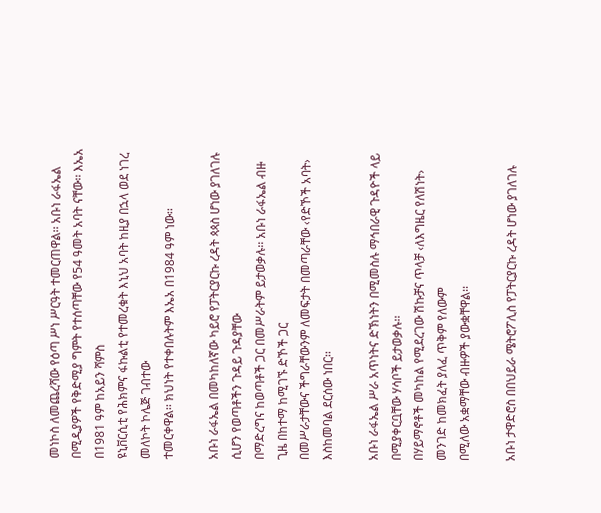መነኮስ ለመጨረሻው የዕጣ ሥነ ሥርዓት ተመርጠዋል፡፡ አቡነ ራፋኤል
በሚዲያዎች የቅድሚያ ግምት የተሰጣቸው የ54 ዓመት አባት ናቸው፡፡ እኤአ በ1981 ዓም ከአይን ሻምስ
ዩኒቨርሲቲ የሕክምና ፋኩልቲ የተመረቁት እኒህ አባት ከዚያ በኋላ ወደ ነገረ መለኮት ኮሌጅ ገብተው
ተመርቀዋል፡፡ ክህነት የተቀበሉትም እኤአ በ1984 ዓም ነው፡፡

አቡነ ራፋኤል በመካከለኛው ካይሮ የፓትርያርኩ ረዳት ጳጳስ ሆነው ያገለገሉ ሲሆን የወጣቶችን ጉዳይ ጉዳያቸው
በማድረግና ከወጣቶች ጋር በመሥራትም ይታወቃሉ፡፡ አቡነ ራፋኤል ብዙ ጊዜ በከተማ ከሚገኙ ድኾች ጋር
በመሥራታቸውና ችግራቸውንም ለመፍታት በመጣራቸው ‹የድኾች አባት› እስከመባል ደርሰው ነበር፡፡

አቡነ ራፋኤል ሥራ አጥነትና ድኽነትን በሚመስሉ ማኅበራዊ ጉዳዮች ላይ በሚያቀርቧቸው ሃሳቦች ይታወቃሉ፡፡
በሃይማኖቶች መካከል የሚደረገው ሽኩቻና ጥላቻ ‹ለእግዜር የለሽነት› መንገድ ከመክፈት ያለፈ ጥቅም የለውም
በሚለው አቋማቸው ብዙዎች ያውቋቸዋል፡፡

አቡነ ታዋድሮስ በበህይራ ሜትሮፖሊስ የፓትርያርኩ ረዳት ሆነው ያገለገሉ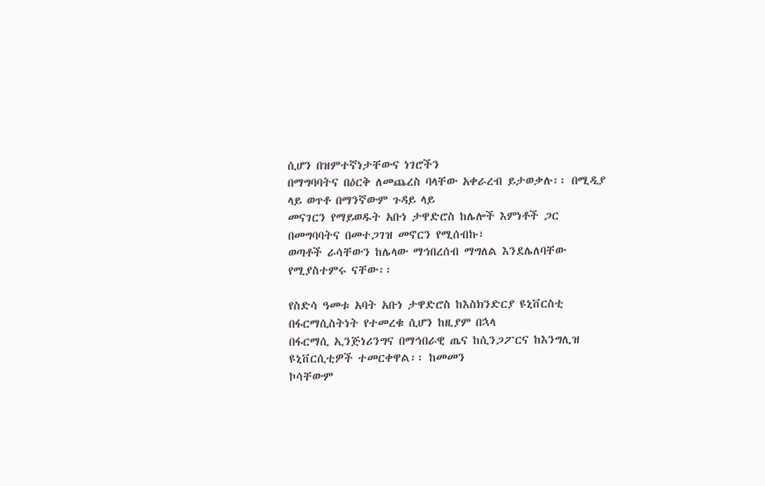ሲሆን በዝምተኛነታቸውና ነገሮችን
በማግባባትና በዕርቅ ለመጨረስ ባላቸው አቀራረብ ይታወቃሉ፡፡ በሚዲያ ላይ ወጥቶ በማንኛውም ጉዳይ ላይ
መናገርን የማይወዱት አቡነ ታዋድሮስ ከሌሎች እምነቶች ጋር በመግባባትና በመተጋገዝ መኖርን የሚሰብኩ፣
ወጣቶች ራሳቸውን ከሌላው ማኅበረሰብ ማግለል እንደሌለባቸው የሚያስተምሩ ናቸው፡፡

የስድሳ ዓመቱ አባት አቡነ ታዋድሮስ ከእስክንድርያ ዩኒቨርስቲ በፋርማሲስትነት የተመረቁ ሲሆን ከዚያም በኋላ
በፋርማሲ ኢንጅነሪንግና በማኅበራዊ ጤና ከሲንጋፖርና ከእንግሊዝ ዩኒቨርሲቲዎች ተመርቀዋል፡፡ ከመመን
ኮሳቸውም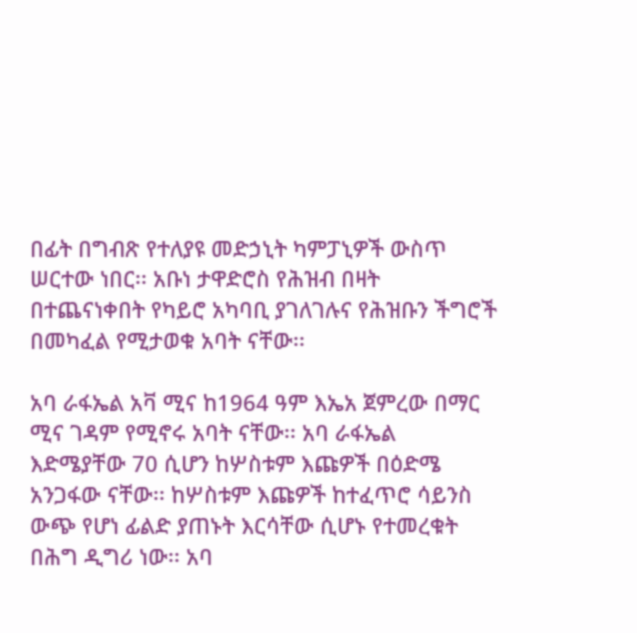በፊት በግብጽ የተለያዩ መድኃኒት ካምፓኒዎች ውስጥ ሠርተው ነበር፡፡ አቡነ ታዋድሮስ የሕዝብ በዛት
በተጨናነቀበት የካይሮ አካባቢ ያገለገሉና የሕዝቡን ችግሮች በመካፈል የሚታወቁ አባት ናቸው፡፡

አባ ራፋኤል አቫ ሚና ከ1964 ዓም እኤአ ጀምረው በማር ሚና ገዳም የሚኖሩ አባት ናቸው፡፡ አባ ራፋኤል
እድሜያቸው 70 ሲሆን ከሦስቱም እጩዎች በዕድሜ አንጋፋው ናቸው፡፡ ከሦስቱም እጩዎች ከተፈጥሮ ሳይንስ
ውጭ የሆነ ፊልድ ያጠኑት እርሳቸው ሲሆኑ የተመረቁት በሕግ ዲግሪ ነው፡፡ አባ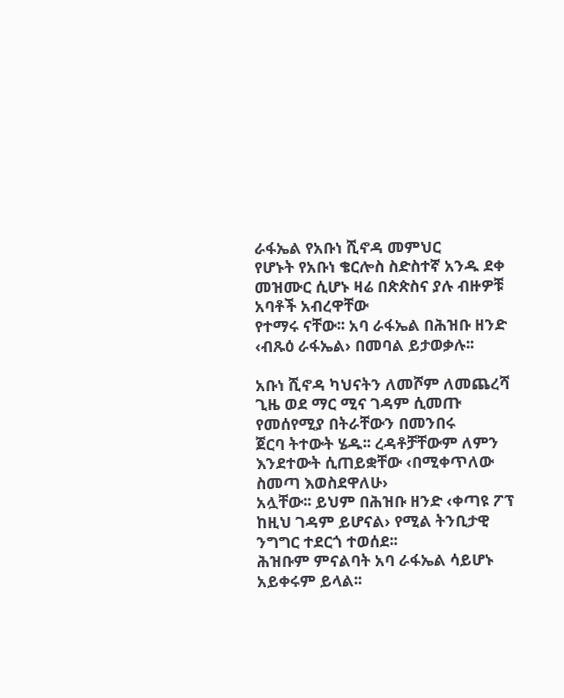ራፋኤል የአቡነ ሺኖዳ መምህር
የሆኑት የአቡነ ቄርሎስ ስድስተኛ አንዱ ደቀ መዝሙር ሲሆኑ ዛሬ በጵጵስና ያሉ ብዙዎቹ አባቶች አብረዋቸው
የተማሩ ናቸው፡፡ አባ ራፋኤል በሕዝቡ ዘንድ ‹ብጹዕ ራፋኤል› በመባል ይታወቃሉ፡፡

አቡነ ሺኖዳ ካህናትን ለመሾም ለመጨረሻ ጊዜ ወደ ማር ሚና ገዳም ሲመጡ የመሰየሚያ በትራቸውን በመንበሩ
ጀርባ ትተውት ሄዱ፡፡ ረዳቶቻቸውም ለምን እንደተውት ሲጠይቋቸው ‹በሚቀጥለው ስመጣ እወስደዋለሁ›
አሏቸው፡፡ ይህም በሕዝቡ ዘንድ ‹ቀጣዩ ፖፕ ከዚህ ገዳም ይሆናል› የሚል ትንቢታዊ ንግግር ተደርጎ ተወሰደ፡፡
ሕዝቡም ምናልባት አባ ራፋኤል ሳይሆኑ አይቀሩም ይላል፡፡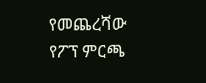የመጨረሻው የፖፕ ምርጫ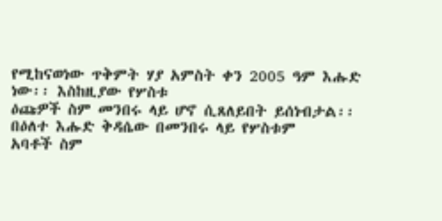የሚከናወነው ጥቅምት ሃያ አምስት ቀን 2005 ዓም እሑድ ነው፡፡ እስከዚያው የሦስቱ
ዕጩዎች ስም መንበሩ ላይ ሆኖ ሲጸለይበት ይሰነብታል፡፡ በዕለተ እሑድ ቅዳሴው በመንበሩ ላይ የሦስቱም
አባቶች ስም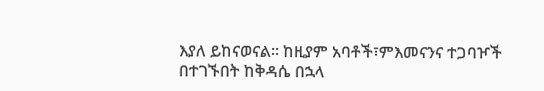እያለ ይከናወናል፡፡ ከዚያም አባቶች፣ምእመናንና ተጋባዦች በተገኙበት ከቅዳሴ በኋላ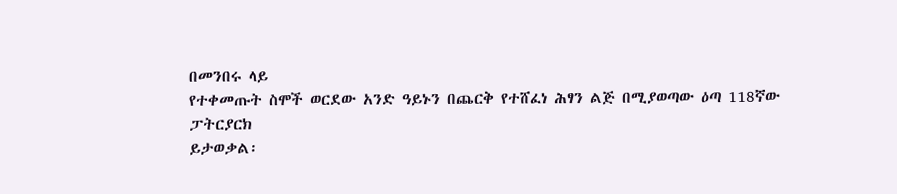በመንበሩ ላይ
የተቀመጡት ስሞች ወርደው አንድ ዓይኑን በጨርቅ የተሸፈነ ሕፃን ልጅ በሚያወጣው ዕጣ 118ኛው ፓትርያርክ
ይታወቃል፡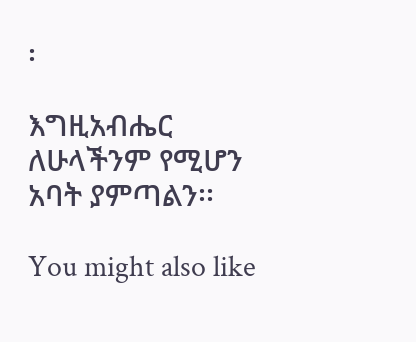፡

እግዚአብሔር ለሁላችንም የሚሆን አባት ያምጣልን፡፡

You might also like